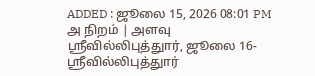ADDED : ஜூலை 15, 2026 08:01 PM
அ நிறம் | அளவு
ஸ்ரீவில்லிபுத்துார், ஜூலை 16-
ஸ்ரீவில்லிபுத்துார்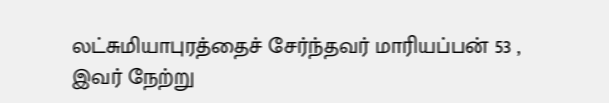லட்சுமியாபுரத்தைச் சேர்ந்தவர் மாரியப்பன் 53 ,
இவர் நேற்று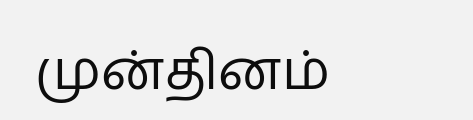முன்தினம்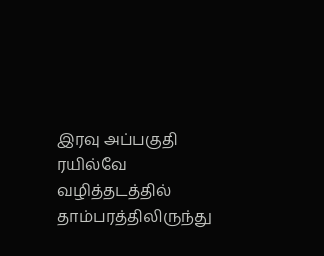இரவு அப்பகுதி ரயில்வே வழித்தடத்தில் தாம்பரத்திலிருந்து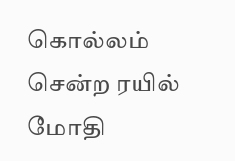கொல்லம் சென்ற ரயில் மோதி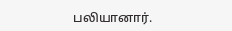பலியானார்.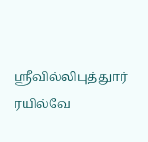ஸ்ரீவில்லிபுத்துார் ரயில்வே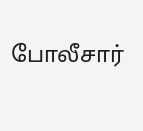போலீசார்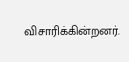விசாரிக்கின்றனர்.